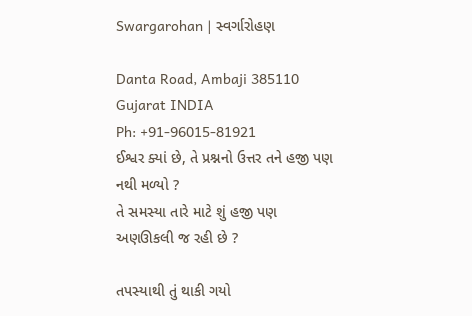Swargarohan | સ્વર્ગારોહણ

Danta Road, Ambaji 385110
Gujarat INDIA
Ph: +91-96015-81921
ઈશ્વર ક્યાં છે, તે પ્રશ્નનો ઉત્તર તને હજી પણ નથી મળ્યો ?
તે સમસ્યા તારે માટે શું હજી પણ અણઊકલી જ રહી છે ?

તપસ્યાથી તું થાકી ગયો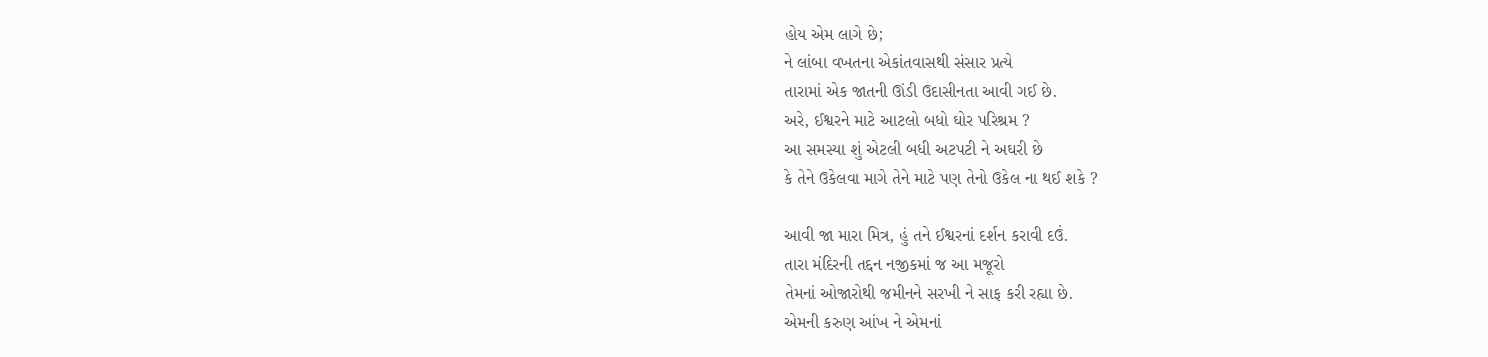હોય એમ લાગે છે;
ને લાંબા વખતના એકાંતવાસથી સંસાર પ્રત્યે
તારામાં એક જાતની ઊંડી ઉદાસીનતા આવી ગઈ છે.
અરે, ઈશ્વરને માટે આટલો બધો ઘોર પરિશ્રમ ?
આ સમસ્યા શું એટલી બધી અટપટી ને અઘરી છે
કે તેને ઉકેલવા માગે તેને માટે પણ તેનો ઉકેલ ના થઈ શકે ?

આવી જા મારા મિત્ર, હું તને ઈશ્વરનાં દર્શન કરાવી દઉં.
તારા મંદિરની તદ્દન નજીકમાં જ આ મજૂરો
તેમનાં ઓજારોથી જમીનને સરખી ને સાફ કરી રહ્યા છે.
એમની કરુણ આંખ ને એમનાં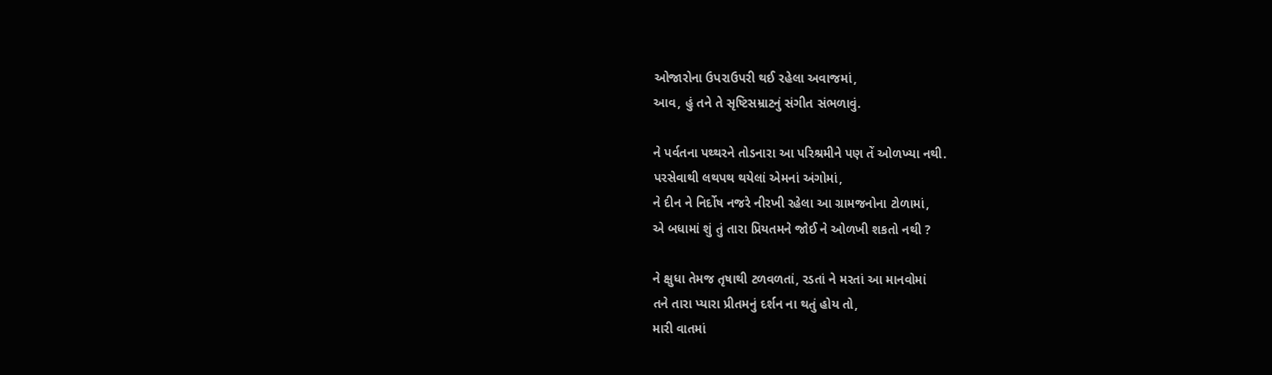ઓજારોના ઉપરાઉપરી થઈ રહેલા અવાજમાં,
આવ, હું તને તે સૃષ્ટિસમ્રાટનું સંગીત સંભળાવું.

ને પર્વતના પથ્થરને તોડનારા આ પરિશ્રમીને પણ તેં ઓળખ્યા નથી.
પરસેવાથી લથપથ થયેલાં એમનાં અંગોમાં,
ને દીન ને નિર્દોષ નજરે નીરખી રહેલા આ ગ્રામજનોના ટોળામાં,
એ બધામાં શું તું તારા પ્રિયતમને જોઈ ને ઓળખી શકતો નથી ?

ને ક્ષુધા તેમજ તૃષાથી ટળવળતાં, રડતાં ને મરતાં આ માનવોમાં
તને તારા પ્યારા પ્રીતમનું દર્શન ના થતું હોય તો,
મારી વાતમાં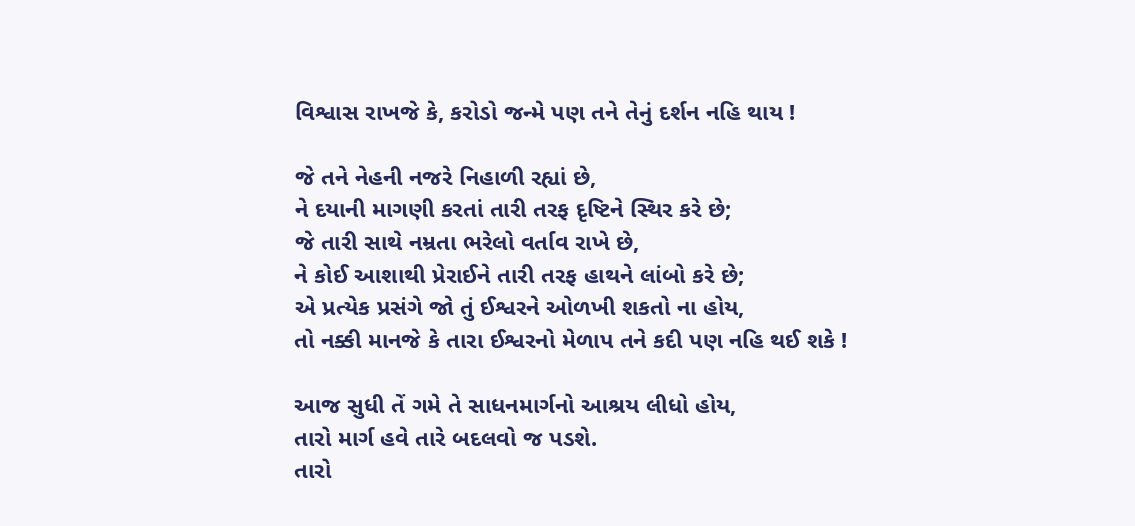વિશ્વાસ રાખજે કે, કરોડો જન્મે પણ તને તેનું દર્શન નહિ થાય !

જે તને નેહની નજરે નિહાળી રહ્યાં છે,
ને દયાની માગણી કરતાં તારી તરફ દૃષ્ટિને સ્થિર કરે છે;
જે તારી સાથે નમ્રતા ભરેલો વર્તાવ રાખે છે,
ને કોઈ આશાથી પ્રેરાઈને તારી તરફ હાથને લાંબો કરે છે;
એ પ્રત્યેક પ્રસંગે જો તું ઈશ્વરને ઓળખી શકતો ના હોય,
તો નક્કી માનજે કે તારા ઈશ્વરનો મેળાપ તને કદી પણ નહિ થઈ શકે !

આજ સુધી તેં ગમે તે સાધનમાર્ગનો આશ્રય લીધો હોય,
તારો માર્ગ હવે તારે બદલવો જ પડશે.
તારો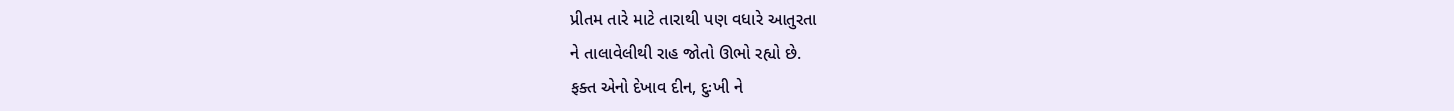પ્રીતમ તારે માટે તારાથી પણ વધારે આતુરતા
ને તાલાવેલીથી રાહ જોતો ઊભો રહ્યો છે.
ફક્ત એનો દેખાવ દીન, દુઃખી ને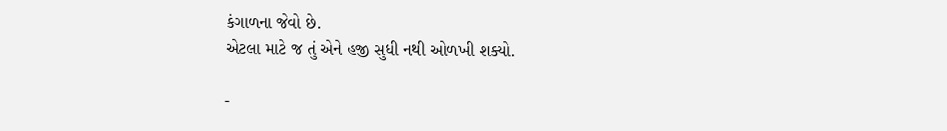કંગાળના જેવો છે.
એટલા માટે જ તું એને હજી સુધી નથી ઓળખી શક્યો.

-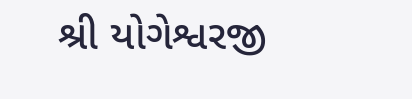શ્રી યોગેશ્વરજી